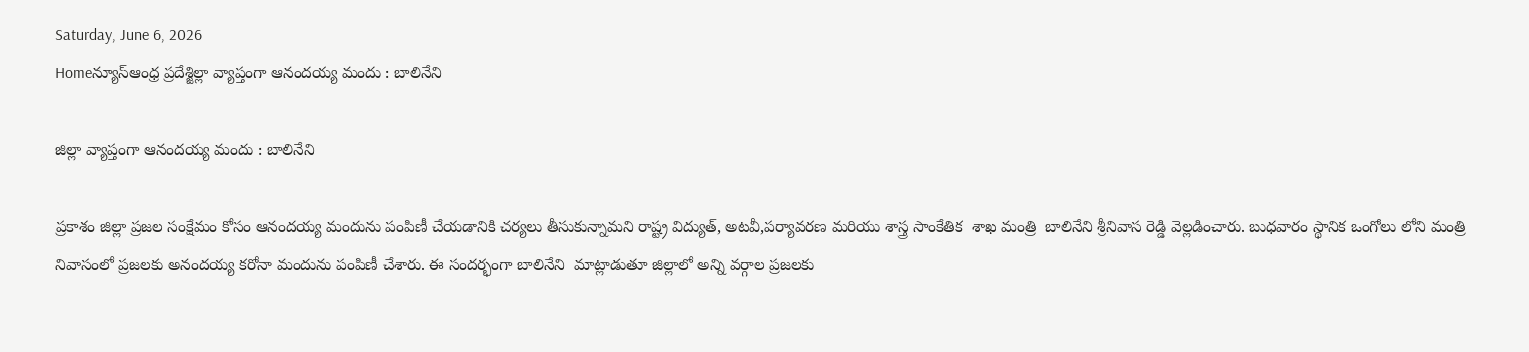Saturday, June 6, 2026
Homeన్యూస్ఆంధ్ర ప్రదేశ్జిల్లా వ్యాప్తంగా ఆనందయ్య మందు : బాలినేని

జిల్లా వ్యాప్తంగా ఆనందయ్య మందు : బాలినేని

ప్రకాశం జిల్లా ప్రజల సంక్షేమం కోసం ఆనందయ్య మందును పంపిణీ చేయడానికి చర్యలు తీసుకున్నామని రాష్ట్ర విద్యుత్, అటవీ,పర్యావరణ మరియు శాస్త్ర సాంకేతిక  శాఖ మంత్రి  బాలినేని శ్రీనివాస రెడ్డి వెల్లడించారు. బుధవారం స్థానిక ఒంగోలు లోని మంత్రి నివాసంలో ప్రజలకు అనందయ్య కరోనా మందును పంపిణీ చేశారు. ఈ సందర్భంగా బాలినేని  మాట్లాడుతూ జిల్లాలో అన్ని వర్గాల ప్రజలకు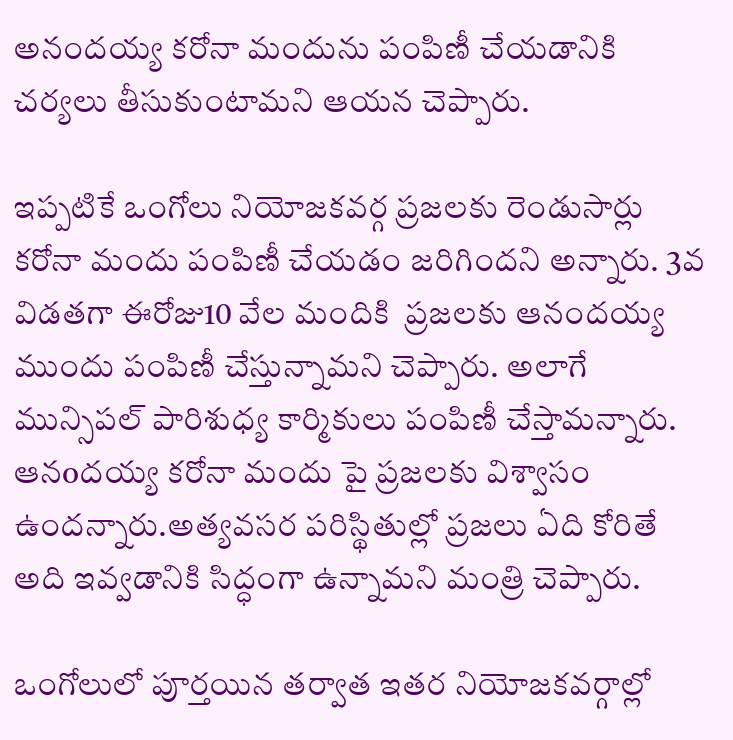అనందయ్య కరోనా మందును పంపిణీ చేయడానికి చర్యలు తీసుకుంటామని ఆయన చెప్పారు.

ఇప్పటికే ఒంగోలు నియోజకవర్గ ప్రజలకు రెండుసార్లు కరోనా మందు పంపిణీ చేయడం జరిగిందని అన్నారు. 3వ విడతగా ఈరోజు10 వేల మందికి  ప్రజలకు ఆనందయ్య ముందు పంపిణీ చేస్తున్నామని చెప్పారు. అలాగే మున్సిపల్ పారిశుధ్య కార్మికులు పంపిణీ చేస్తామన్నారు. ఆనoదయ్య కరోనా మందు పై ప్రజలకు విశ్వాసం ఉందన్నారు.అత్యవసర పరిస్థితుల్లో ప్రజలు ఏది కోరితే అది ఇవ్వడానికి సిద్ధంగా ఉన్నామని మంత్రి చెప్పారు.

ఒంగోలులో పూర్తయిన తర్వాత ఇతర నియోజకవర్గాల్లో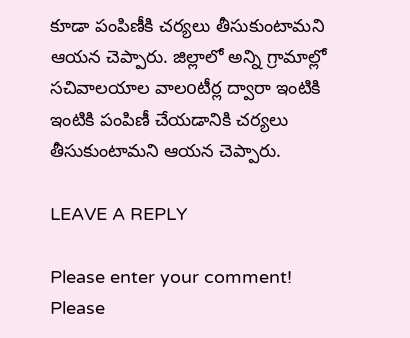కూడా పంపిణీకి చర్యలు తీసుకుంటామని ఆయన చెప్పారు. జిల్లాలో అన్ని గ్రామాల్లో సచివాలయాల వాలoటీర్ల ద్వారా ఇంటికి ఇంటికి పంపిణీ చేయడానికి చర్యలు తీసుకుంటామని ఆయన చెప్పారు.

LEAVE A REPLY

Please enter your comment!
Please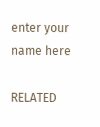enter your name here

RELATED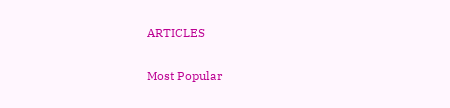ARTICLES

Most Popular